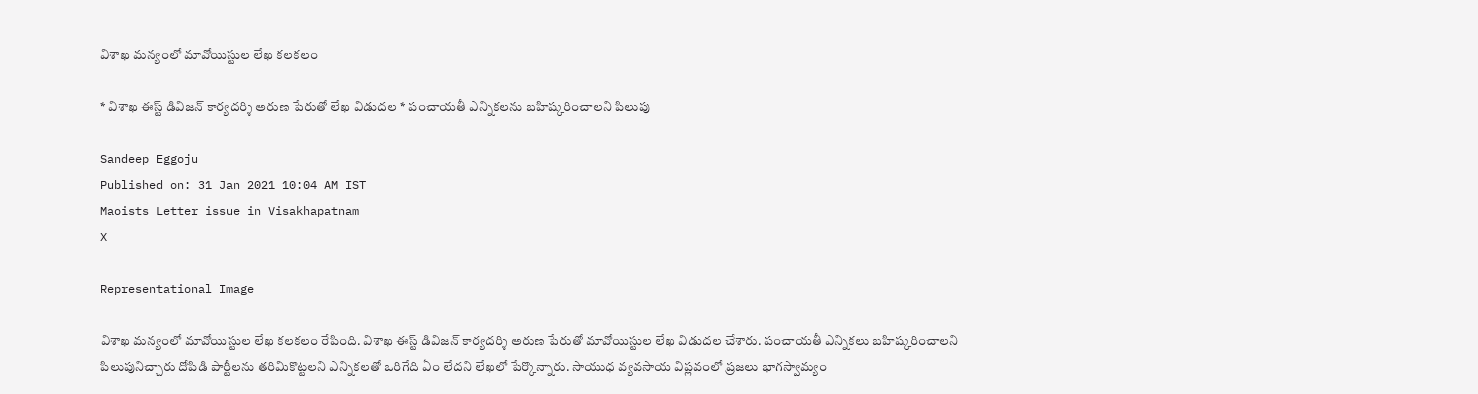విశాఖ మన్యంలో మావోయిస్టుల లేఖ కలకలం

* విశాఖ ఈస్ట్ డివిజన్ కార్యదర్శి అరుణ పేరుతో లేఖ విడుదల * పంచాయతీ ఎన్నికలను బహిష్కరించాలని పిలుపు

Sandeep Eggoju
Published on: 31 Jan 2021 10:04 AM IST
Maoists Letter issue in Visakhapatnam
X

Representational Image

విశాఖ మన్యంలో మావోయిస్టుల లేఖ కలకలం రేపింది. విశాఖ ఈస్ట్ డివిజన్ కార్యదర్శి అరుణ పేరుతో మావోయిస్టుల లేఖ విడుదల చేశారు. పంచాయతీ ఎన్నికలు బహిష్కరించాలని పిలుపునిచ్చారు దోపిడి పార్టీలను తరిమికొట్టలని ఎన్నికలతో ఒరిగేది ఏం లేదని లేఖలో పేర్కొన్నారు. సాయుధ వ్యవసాయ విప్లవంలో ప్రజలు భాగస్వామ్యం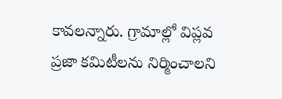కావలన్నారు. గ్రామాల్లో విప్లవ ప్రజా కమిటీలను నిర్మించాలని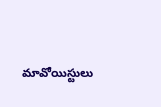మావోయిస్టులు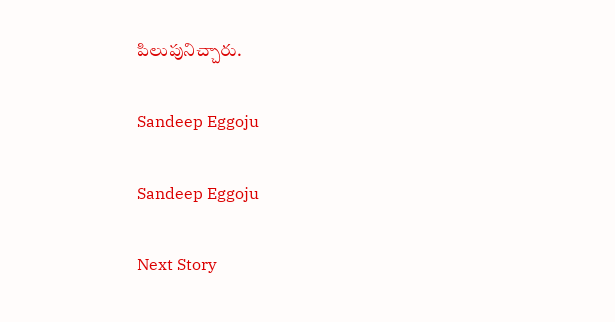పిలుపునిచ్చారు.

Sandeep Eggoju

Sandeep Eggoju

Next Story